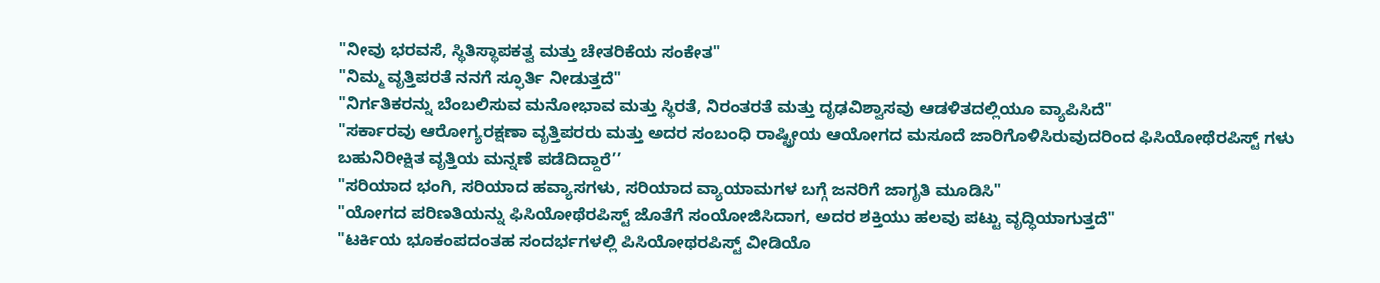"ನೀವು ಭರವಸೆ, ಸ್ಥಿತಿಸ್ಥಾಪಕತ್ವ ಮತ್ತು ಚೇತರಿಕೆಯ ಸಂಕೇತ"
"ನಿಮ್ಮ ವೃತ್ತಿಪರತೆ ನನಗೆ ಸ್ಫೂರ್ತಿ ನೀಡುತ್ತದೆ"
"ನಿರ್ಗತಿಕರನ್ನು ಬೆಂಬಲಿಸುವ ಮನೋಭಾವ ಮತ್ತು ಸ್ಥಿರತೆ, ನಿರಂತರತೆ ಮತ್ತು ದೃಢವಿಶ್ವಾಸವು ಆಡಳಿತದಲ್ಲಿಯೂ ವ್ಯಾಪಿಸಿದೆ"
"ಸರ್ಕಾರವು ಆರೋಗ್ಯರಕ್ಷಣಾ ವೃತ್ತಿಪರರು ಮತ್ತು ಅದರ ಸಂಬಂಧಿ ರಾಷ್ಟ್ರೀಯ ಆಯೋಗದ ಮಸೂದೆ ಜಾರಿಗೊಳಿಸಿರುವುದರಿಂದ ಫಿಸಿಯೋಥೆರಪಿಸ್ಟ್ ಗಳು ಬಹುನಿರೀಕ್ಷಿತ ವೃತ್ತಿಯ ಮನ್ನಣೆ ಪಡೆದಿದ್ದಾರೆ’’
"ಸರಿಯಾದ ಭಂಗಿ, ಸರಿಯಾದ ಹವ್ಯಾಸಗಳು, ಸರಿಯಾದ ವ್ಯಾಯಾಮಗಳ ಬಗ್ಗೆ ಜನರಿಗೆ ಜಾಗೃತಿ ಮೂಡಿಸಿ"
"ಯೋಗದ ಪರಿಣತಿಯನ್ನು ಫಿಸಿಯೋಥೆರಪಿಸ್ಟ್ ಜೊತೆಗೆ ಸಂಯೋಜಿಸಿದಾಗ, ಅದರ ಶಕ್ತಿಯು ಹಲವು ಪಟ್ಟು ವೃದ್ಧಿಯಾಗುತ್ತದೆ"
"ಟರ್ಕಿಯ ಭೂಕಂಪದಂತಹ ಸಂದರ್ಭಗಳಲ್ಲಿ ಪಿಸಿಯೋಥರಪಿಸ್ಟ್ ವೀಡಿಯೊ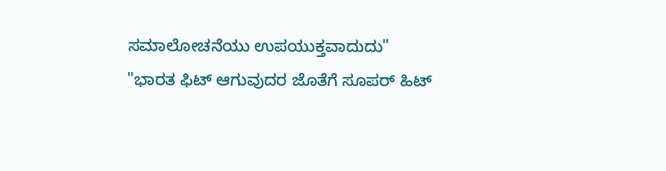ಸಮಾಲೋಚನೆಯು ಉಪಯುಕ್ತವಾದುದು"
"ಭಾರತ ಫಿಟ್ ಆಗುವುದರ ಜೊತೆಗೆ ಸೂಪರ್ ಹಿಟ್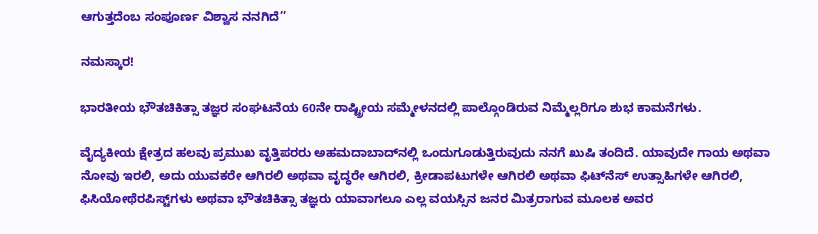ಆಗುತ್ತದೆಂಬ ಸಂಪೂರ್ಣ ವಿಶ್ವಾಸ ನನಗಿದೆ’’

ನಮಸ್ಕಾರ!

ಭಾರತೀಯ ಭೌತಚಿಕಿತ್ಸಾ ತಜ್ಞರ ಸಂಘಟನೆಯ 60ನೇ ರಾಷ್ಟ್ರೀಯ ಸಮ್ಮೇಳನದಲ್ಲಿ ಪಾಲ್ಗೊಂಡಿರುವ ನಿಮ್ಮೆಲ್ಲರಿಗೂ ಶುಭ ಕಾಮನೆಗಳು.

ವೈದ್ಯಕೀಯ ಕ್ಷೇತ್ರದ ಹಲವು ಪ್ರಮುಖ ವೃತ್ತಿಪರರು ಅಹಮದಾಬಾದ್‌ನಲ್ಲಿ ಒಂದುಗೂಡುತ್ತಿರುವುದು ನನಗೆ ಖುಷಿ ತಂದಿದೆ. ಯಾವುದೇ ಗಾಯ ಅಥವಾ ನೋವು ಇರಲಿ, ಅದು ಯುವಕರೇ ಆಗಿರಲಿ ಅಥವಾ ವೃದ್ಧರೇ ಆಗಿರಲಿ, ಕ್ರೀಡಾಪಟುಗಳೇ ಆಗಿರಲಿ ಅಥವಾ ಫಿಟ್‌ನೆಸ್ ಉತ್ಸಾಹಿಗಳೇ ಆಗಿರಲಿ, ಫಿಸಿಯೋಥೆರಪಿಸ್ಟ್‌ಗಳು ಅಥವಾ ಭೌತಚಿಕಿತ್ಸಾ ತಜ್ಞರು ಯಾವಾಗಲೂ ಎಲ್ಲ ವಯಸ್ಸಿನ ಜನರ ಮಿತ್ರರಾಗುವ ಮೂಲಕ ಅವರ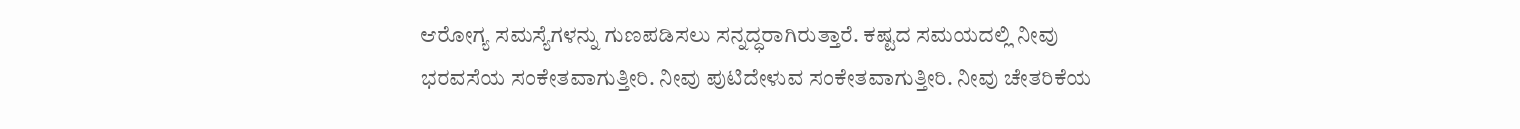ಆರೋಗ್ಯ ಸಮಸ್ಯೆಗಳನ್ನು ಗುಣಪಡಿಸಲು ಸನ್ನದ್ಧರಾಗಿರುತ್ತಾರೆ. ಕಷ್ಟದ ಸಮಯದಲ್ಲಿ ನೀವು ಭರವಸೆಯ ಸಂಕೇತವಾಗುತ್ತೀರಿ. ನೀವು ಪುಟಿದೇಳುವ ಸಂಕೇತವಾಗುತ್ತೀರಿ. ನೀವು ಚೇತರಿಕೆಯ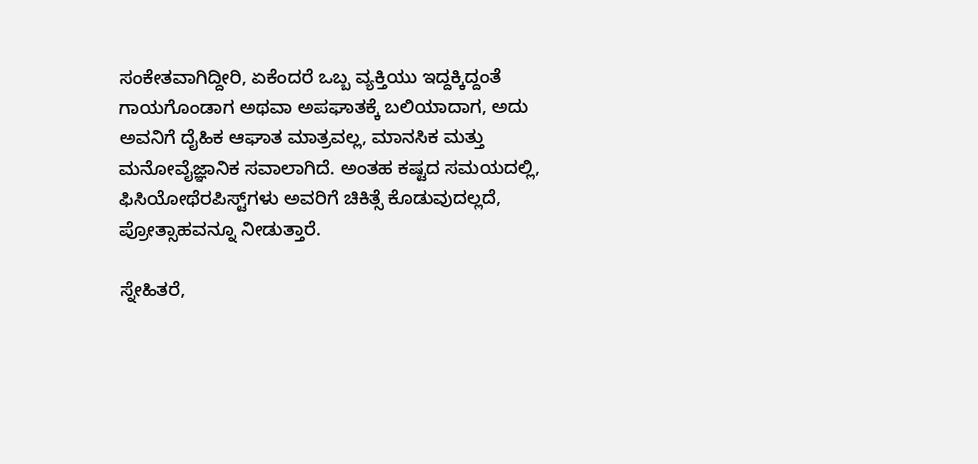ಸಂಕೇತವಾಗಿದ್ದೀರಿ, ಏಕೆಂದರೆ ಒಬ್ಬ ವ್ಯಕ್ತಿಯು ಇದ್ದಕ್ಕಿದ್ದಂತೆ ಗಾಯಗೊಂಡಾಗ ಅಥವಾ ಅಪಘಾತಕ್ಕೆ ಬಲಿಯಾದಾಗ, ಅದು ಅವನಿಗೆ ದೈಹಿಕ ಆಘಾತ ಮಾತ್ರವಲ್ಲ, ಮಾನಸಿಕ ಮತ್ತು ಮನೋವೈಜ್ಞಾನಿಕ ಸವಾಲಾಗಿದೆ. ಅಂತಹ ಕಷ್ಟದ ಸಮಯದಲ್ಲಿ, ಫಿಸಿಯೋಥೆರಪಿಸ್ಟ್‌ಗಳು ಅವರಿಗೆ ಚಿಕಿತ್ಸೆ ಕೊಡುವುದಲ್ಲದೆ, ಪ್ರೋತ್ಸಾಹವನ್ನೂ ನೀಡುತ್ತಾರೆ.

ಸ್ನೇಹಿತರೆ,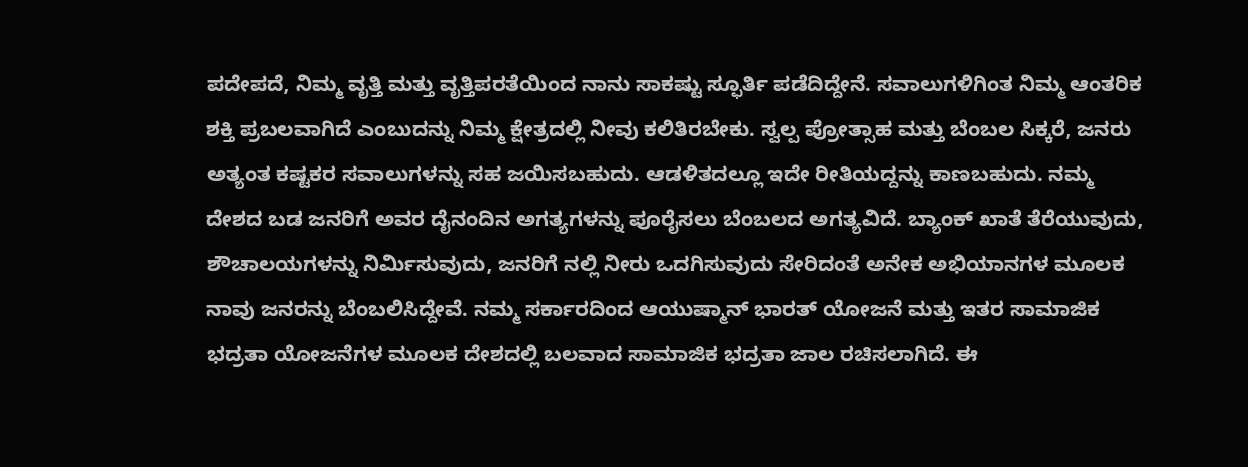ಪದೇಪದೆ, ನಿಮ್ಮ ವೃತ್ತಿ ಮತ್ತು ವೃತ್ತಿಪರತೆಯಿಂದ ನಾನು ಸಾಕಷ್ಟು ಸ್ಫೂರ್ತಿ ಪಡೆದಿದ್ದೇನೆ. ಸವಾಲುಗಳಿಗಿಂತ ನಿಮ್ಮ ಆಂತರಿಕ ಶಕ್ತಿ ಪ್ರಬಲವಾಗಿದೆ ಎಂಬುದನ್ನು ನಿಮ್ಮ ಕ್ಷೇತ್ರದಲ್ಲಿ ನೀವು ಕಲಿತಿರಬೇಕು. ಸ್ವಲ್ಪ ಪ್ರೋತ್ಸಾಹ ಮತ್ತು ಬೆಂಬಲ ಸಿಕ್ಕರೆ, ಜನರು ಅತ್ಯಂತ ಕಷ್ಟಕರ ಸವಾಲುಗಳನ್ನು ಸಹ ಜಯಿಸಬಹುದು. ಆಡಳಿತದಲ್ಲೂ ಇದೇ ರೀತಿಯದ್ದನ್ನು ಕಾಣಬಹುದು. ನಮ್ಮ ದೇಶದ ಬಡ ಜನರಿಗೆ ಅವರ ದೈನಂದಿನ ಅಗತ್ಯಗಳನ್ನು ಪೂರೈಸಲು ಬೆಂಬಲದ ಅಗತ್ಯವಿದೆ. ಬ್ಯಾಂಕ್ ಖಾತೆ ತೆರೆಯುವುದು, ಶೌಚಾಲಯಗಳನ್ನು ನಿರ್ಮಿಸುವುದು, ಜನರಿಗೆ ನಲ್ಲಿ ನೀರು ಒದಗಿಸುವುದು ಸೇರಿದಂತೆ ಅನೇಕ ಅಭಿಯಾನಗಳ ಮೂಲಕ ನಾವು ಜನರನ್ನು ಬೆಂಬಲಿಸಿದ್ದೇವೆ. ನಮ್ಮ ಸರ್ಕಾರದಿಂದ ಆಯುಷ್ಮಾನ್ ಭಾರತ್ ಯೋಜನೆ ಮತ್ತು ಇತರ ಸಾಮಾಜಿಕ ಭದ್ರತಾ ಯೋಜನೆಗಳ ಮೂಲಕ ದೇಶದಲ್ಲಿ ಬಲವಾದ ಸಾಮಾಜಿಕ ಭದ್ರತಾ ಜಾಲ ರಚಿಸಲಾಗಿದೆ. ಈ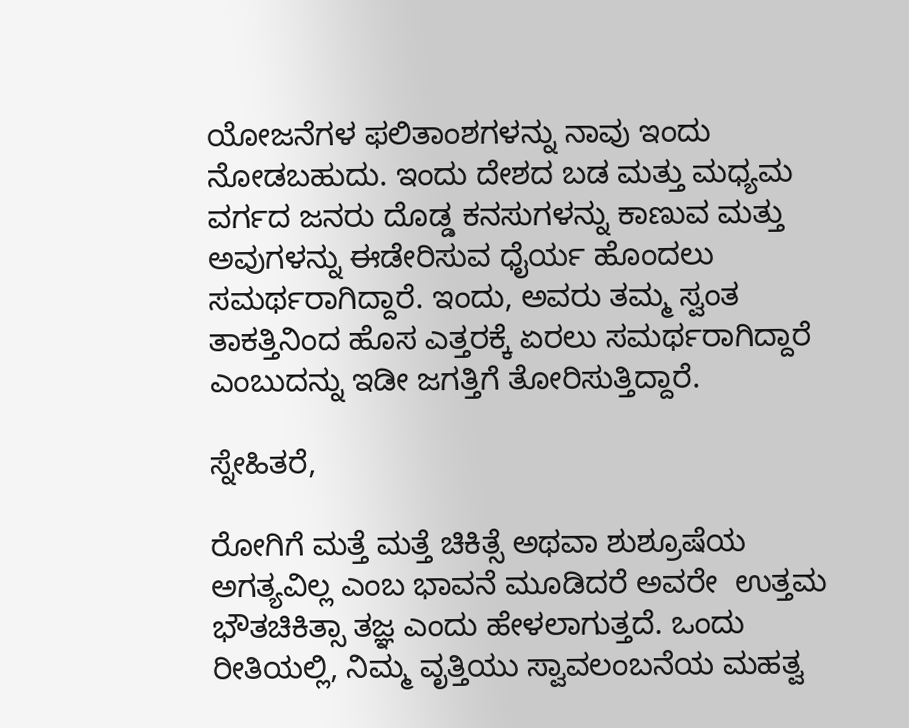ಯೋಜನೆಗಳ ಫಲಿತಾಂಶಗಳನ್ನು ನಾವು ಇಂದು ನೋಡಬಹುದು. ಇಂದು ದೇಶದ ಬಡ ಮತ್ತು ಮಧ್ಯಮ ವರ್ಗದ ಜನರು ದೊಡ್ಡ ಕನಸುಗಳನ್ನು ಕಾಣುವ ಮತ್ತು ಅವುಗಳನ್ನು ಈಡೇರಿಸುವ ಧೈರ್ಯ ಹೊಂದಲು ಸಮರ್ಥರಾಗಿದ್ದಾರೆ. ಇಂದು, ಅವರು ತಮ್ಮ ಸ್ವಂತ ತಾಕತ್ತಿನಿಂದ ಹೊಸ ಎತ್ತರಕ್ಕೆ ಏರಲು ಸಮರ್ಥರಾಗಿದ್ದಾರೆ ಎಂಬುದನ್ನು ಇಡೀ ಜಗತ್ತಿಗೆ ತೋರಿಸುತ್ತಿದ್ದಾರೆ.

ಸ್ನೇಹಿತರೆ,

ರೋಗಿಗೆ ಮತ್ತೆ ಮತ್ತೆ ಚಿಕಿತ್ಸೆ ಅಥವಾ ಶುಶ್ರೂಷೆಯ ಅಗತ್ಯವಿಲ್ಲ ಎಂಬ ಭಾವನೆ ಮೂಡಿದರೆ ಅವರೇ  ಉತ್ತಮ ಭೌತಚಿಕಿತ್ಸಾ ತಜ್ಞ ಎಂದು ಹೇಳಲಾಗುತ್ತದೆ. ಒಂದು ರೀತಿಯಲ್ಲಿ, ನಿಮ್ಮ ವೃತ್ತಿಯು ಸ್ವಾವಲಂಬನೆಯ ಮಹತ್ವ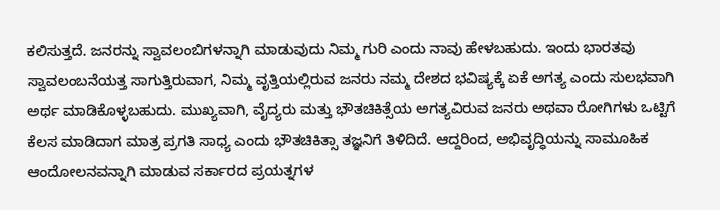ಕಲಿಸುತ್ತದೆ. ಜನರನ್ನು ಸ್ವಾವಲಂಬಿಗಳನ್ನಾಗಿ ಮಾಡುವುದು ನಿಮ್ಮ ಗುರಿ ಎಂದು ನಾವು ಹೇಳಬಹುದು. ಇಂದು ಭಾರತವು ಸ್ವಾವಲಂಬನೆಯತ್ತ ಸಾಗುತ್ತಿರುವಾಗ, ನಿಮ್ಮ ವೃತ್ತಿಯಲ್ಲಿರುವ ಜನರು ನಮ್ಮ ದೇಶದ ಭವಿಷ್ಯಕ್ಕೆ ಏಕೆ ಅಗತ್ಯ ಎಂದು ಸುಲಭವಾಗಿ ಅರ್ಥ ಮಾಡಿಕೊಳ್ಳಬಹುದು. ಮುಖ್ಯವಾಗಿ, ವೈದ್ಯರು ಮತ್ತು ಭೌತಚಿಕಿತ್ಸೆಯ ಅಗತ್ಯವಿರುವ ಜನರು ಅಥವಾ ರೋಗಿಗಳು ಒಟ್ಟಿಗೆ ಕೆಲಸ ಮಾಡಿದಾಗ ಮಾತ್ರ ಪ್ರಗತಿ ಸಾಧ್ಯ ಎಂದು ಭೌತಚಿಕಿತ್ಸಾ ತಜ್ಞನಿಗೆ ತಿಳಿದಿದೆ. ಆದ್ದರಿಂದ, ಅಭಿವೃದ್ಧಿಯನ್ನು ಸಾಮೂಹಿಕ ಆಂದೋಲನವನ್ನಾಗಿ ಮಾಡುವ ಸರ್ಕಾರದ ಪ್ರಯತ್ನಗಳ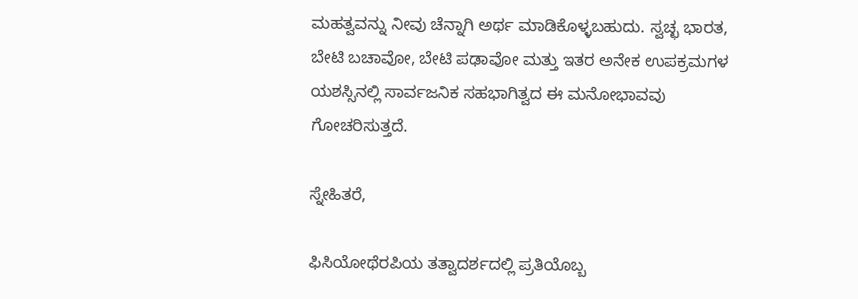ಮಹತ್ವವನ್ನು ನೀವು ಚೆನ್ನಾಗಿ ಅರ್ಥ ಮಾಡಿಕೊಳ್ಳಬಹುದು. ಸ್ವಚ್ಛ ಭಾರತ, ಬೇಟಿ ಬಚಾವೋ, ಬೇಟಿ ಪಢಾವೋ ಮತ್ತು ಇತರ ಅನೇಕ ಉಪಕ್ರಮಗಳ ಯಶಸ್ಸಿನಲ್ಲಿ ಸಾರ್ವಜನಿಕ ಸಹಭಾಗಿತ್ವದ ಈ ಮನೋಭಾವವು ಗೋಚರಿಸುತ್ತದೆ.

ಸ್ನೇಹಿತರೆ,

ಫಿಸಿಯೋಥೆರಪಿಯ ತತ್ವಾದರ್ಶದಲ್ಲಿ ಪ್ರತಿಯೊಬ್ಬ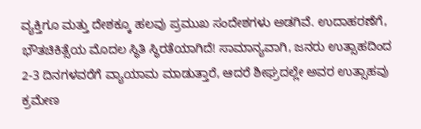ವ್ಯಕ್ತಿಗೂ ಮತ್ತು ದೇಶಕ್ಕೂ ಹಲವು ಪ್ರಮುಖ ಸಂದೇಶಗಳು ಅಡಗಿವೆ. ಉದಾಹರಣೆಗೆ, ಭೌತಚಿಕಿತ್ಸೆಯ ಮೊದಲ ಸ್ಥಿತಿ ಸ್ಥಿರತೆಯಾಗಿದೆ! ಸಾಮಾನ್ಯವಾಗಿ, ಜನರು ಉತ್ಸಾಹದಿಂದ 2-3 ದಿನಗಳವರೆಗೆ ವ್ಯಾಯಾಮ ಮಾಡುತ್ತಾರೆ, ಆದರೆ ಶೀಘ್ರದಲ್ಲೇ ಅವರ ಉತ್ಸಾಹವು ಕ್ರಮೇಣ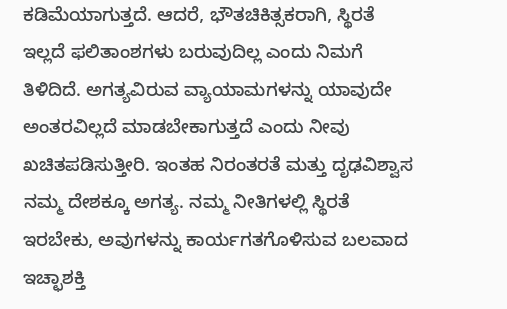ಕಡಿಮೆಯಾಗುತ್ತದೆ. ಆದರೆ, ಭೌತಚಿಕಿತ್ಸಕರಾಗಿ, ಸ್ಥಿರತೆ ಇಲ್ಲದೆ ಫಲಿತಾಂಶಗಳು ಬರುವುದಿಲ್ಲ ಎಂದು ನಿಮಗೆ ತಿಳಿದಿದೆ. ಅಗತ್ಯವಿರುವ ವ್ಯಾಯಾಮಗಳನ್ನು ಯಾವುದೇ ಅಂತರವಿಲ್ಲದೆ ಮಾಡಬೇಕಾಗುತ್ತದೆ ಎಂದು ನೀವು ಖಚಿತಪಡಿಸುತ್ತೀರಿ. ಇಂತಹ ನಿರಂತರತೆ ಮತ್ತು ದೃಢವಿಶ್ವಾಸ ನಮ್ಮ ದೇಶಕ್ಕೂ ಅಗತ್ಯ. ನಮ್ಮ ನೀತಿಗಳಲ್ಲಿ ಸ್ಥಿರತೆ ಇರಬೇಕು, ಅವುಗಳನ್ನು ಕಾರ್ಯಗತಗೊಳಿಸುವ ಬಲವಾದ ಇಚ್ಛಾಶಕ್ತಿ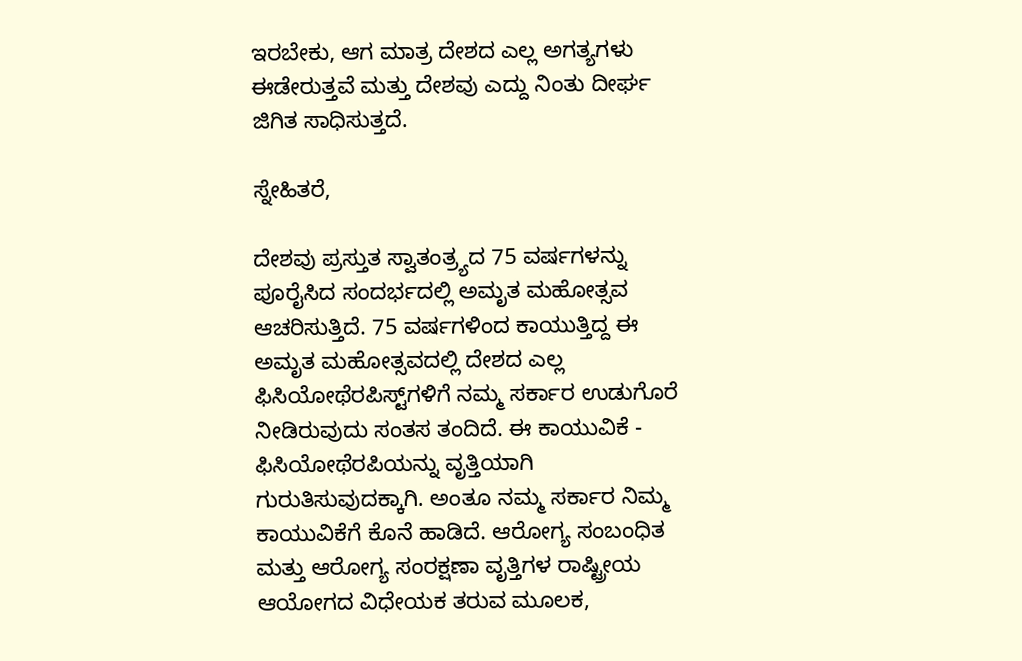ಇರಬೇಕು, ಆಗ ಮಾತ್ರ ದೇಶದ ಎಲ್ಲ ಅಗತ್ಯಗಳು ಈಡೇರುತ್ತವೆ ಮತ್ತು ದೇಶವು ಎದ್ದು ನಿಂತು ದೀರ್ಘ ಜಿಗಿತ ಸಾಧಿಸುತ್ತದೆ.

ಸ್ನೇಹಿತರೆ,

ದೇಶವು ಪ್ರಸ್ತುತ ಸ್ವಾತಂತ್ರ್ಯದ 75 ವರ್ಷಗಳನ್ನು ಪೂರೈಸಿದ ಸಂದರ್ಭದಲ್ಲಿ ಅಮೃತ ಮಹೋತ್ಸವ ಆಚರಿಸುತ್ತಿದೆ. 75 ವರ್ಷಗಳಿಂದ ಕಾಯುತ್ತಿದ್ದ ಈ ಅಮೃತ ಮಹೋತ್ಸವದಲ್ಲಿ ದೇಶದ ಎಲ್ಲ ಫಿಸಿಯೋಥೆರಪಿಸ್ಟ್‌ಗಳಿಗೆ ನಮ್ಮ ಸರ್ಕಾರ ಉಡುಗೊರೆ ನೀಡಿರುವುದು ಸಂತಸ ತಂದಿದೆ. ಈ ಕಾಯುವಿಕೆ - ಫಿಸಿಯೋಥೆರಪಿಯನ್ನು ವೃತ್ತಿಯಾಗಿ ಗುರುತಿಸುವುದಕ್ಕಾಗಿ. ಅಂತೂ ನಮ್ಮ ಸರ್ಕಾರ ನಿಮ್ಮ ಕಾಯುವಿಕೆಗೆ ಕೊನೆ ಹಾಡಿದೆ. ಆರೋಗ್ಯ ಸಂಬಂಧಿತ ಮತ್ತು ಆರೋಗ್ಯ ಸಂರಕ್ಷಣಾ ವೃತ್ತಿಗಳ ರಾಷ್ಟ್ರೀಯ ಆಯೋಗದ ವಿಧೇಯಕ ತರುವ ಮೂಲಕ,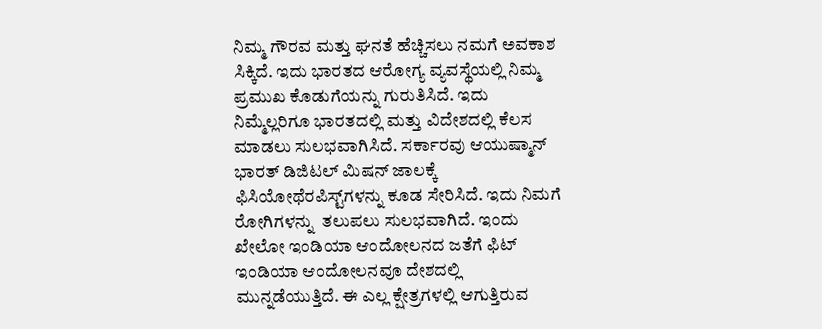ನಿಮ್ಮ ಗೌರವ ಮತ್ತು ಘನತೆ ಹೆಚ್ಚಿಸಲು ನಮಗೆ ಅವಕಾಶ ಸಿಕ್ಕಿದೆ. ಇದು ಭಾರತದ ಆರೋಗ್ಯ ವ್ಯವಸ್ಥೆಯಲ್ಲಿ ನಿಮ್ಮ ಪ್ರಮುಖ ಕೊಡುಗೆಯನ್ನು ಗುರುತಿಸಿದೆ. ಇದು ನಿಮ್ಮೆಲ್ಲರಿಗೂ ಭಾರತದಲ್ಲಿ ಮತ್ತು ವಿದೇಶದಲ್ಲಿ ಕೆಲಸ ಮಾಡಲು ಸುಲಭವಾಗಿಸಿದೆ. ಸರ್ಕಾರವು ಆಯುಷ್ಮಾನ್ ಭಾರತ್ ಡಿಜಿಟಲ್ ಮಿಷನ್ ಜಾಲಕ್ಕೆ ಫಿಸಿಯೋಥೆರಪಿಸ್ಟ್‌ಗಳನ್ನು ಕೂಡ ಸೇರಿಸಿದೆ. ಇದು ನಿಮಗೆ ರೋಗಿಗಳನ್ನು  ತಲುಪಲು ಸುಲಭವಾಗಿದೆ. ಇಂದು ಖೇಲೋ ಇಂಡಿಯಾ ಆಂದೋಲನದ ಜತೆಗೆ ಫಿಟ್ ಇಂಡಿಯಾ ಆಂದೋಲನವೂ ದೇಶದಲ್ಲಿ ಮುನ್ನಡೆಯುತ್ತಿದೆ. ಈ ಎಲ್ಲ ಕ್ಷೇತ್ರಗಳಲ್ಲಿ ಆಗುತ್ತಿರುವ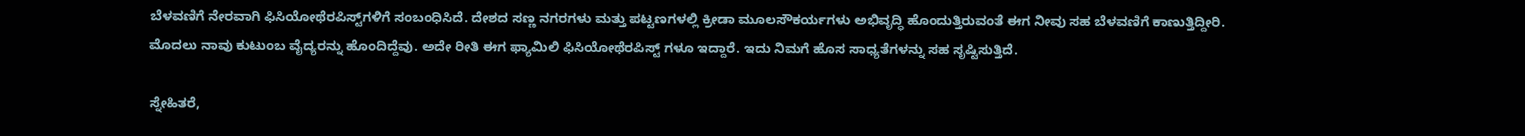ಬೆಳವಣಿಗೆ ನೇರವಾಗಿ ಫಿಸಿಯೋಥೆರಪಿಸ್ಟ್‌ಗಳಿಗೆ ಸಂಬಂಧಿಸಿದೆ. ದೇಶದ ಸಣ್ಣ ನಗರಗಳು ಮತ್ತು ಪಟ್ಟಣಗಳಲ್ಲಿ ಕ್ರೀಡಾ ಮೂಲಸೌಕರ್ಯಗಳು ಅಭಿವೃದ್ಧಿ ಹೊಂದುತ್ತಿರುವಂತೆ ಈಗ ನೀವು ಸಹ ಬೆಳವಣಿಗೆ ಕಾಣುತ್ತಿದ್ದೀರಿ. ಮೊದಲು ನಾವು ಕುಟುಂಬ ವೈದ್ಯರನ್ನು ಹೊಂದಿದ್ದೆವು. ಅದೇ ರೀತಿ ಈಗ ಫ್ಯಾಮಿಲಿ ಫಿಸಿಯೋಥೆರಪಿಸ್ಟ್ ಗಳೂ ಇದ್ದಾರೆ. ಇದು ನಿಮಗೆ ಹೊಸ ಸಾಧ್ಯತೆಗಳನ್ನು ಸಹ ಸೃಷ್ಟಿಸುತ್ತಿದೆ.

ಸ್ನೇಹಿತರೆ,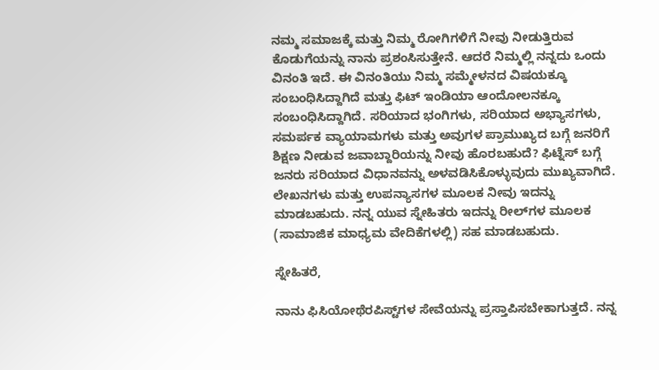ನಮ್ಮ ಸಮಾಜಕ್ಕೆ ಮತ್ತು ನಿಮ್ಮ ರೋಗಿಗಳಿಗೆ ನೀವು ನೀಡುತ್ತಿರುವ  ಕೊಡುಗೆಯನ್ನು ನಾನು ಪ್ರಶಂಸಿಸುತ್ತೇನೆ. ಆದರೆ ನಿಮ್ಮಲ್ಲಿ ನನ್ನದು ಒಂದು ವಿನಂತಿ ಇದೆ. ಈ ವಿನಂತಿಯು ನಿಮ್ಮ ಸಮ್ಮೇಳನದ ವಿಷಯಕ್ಕೂ ಸಂಬಂಧಿಸಿದ್ದಾಗಿದೆ ಮತ್ತು ಫಿಟ್ ಇಂಡಿಯಾ ಆಂದೋಲನಕ್ಕೂ ಸಂಬಂಧಿಸಿದ್ದಾಗಿದೆ. ಸರಿಯಾದ ಭಂಗಿಗಳು, ಸರಿಯಾದ ಅಭ್ಯಾಸಗಳು, ಸಮರ್ಪಕ ವ್ಯಾಯಾಮಗಳು ಮತ್ತು ಅವುಗಳ ಪ್ರಾಮುಖ್ಯದ ಬಗ್ಗೆ ಜನರಿಗೆ ಶಿಕ್ಷಣ ನೀಡುವ ಜವಾಬ್ದಾರಿಯನ್ನು ನೀವು ಹೊರಬಹುದೆ? ಫಿಟ್ನೆಸ್ ಬಗ್ಗೆ ಜನರು ಸರಿಯಾದ ವಿಧಾನವನ್ನು ಅಳವಡಿಸಿಕೊಳ್ಳುವುದು ಮುಖ್ಯವಾಗಿದೆ. ಲೇಖನಗಳು ಮತ್ತು ಉಪನ್ಯಾಸಗಳ ಮೂಲಕ ನೀವು ಇದನ್ನು ಮಾಡಬಹುದು. ನನ್ನ ಯುವ ಸ್ನೇಹಿತರು ಇದನ್ನು ರೀಲ್‌ಗಳ ಮೂಲಕ (ಸಾಮಾಜಿಕ ಮಾಧ್ಯಮ ವೇದಿಕೆಗಳಲ್ಲಿ) ಸಹ ಮಾಡಬಹುದು.

ಸ್ನೇಹಿತರೆ,

ನಾನು ಫಿಸಿಯೋಥೆರಪಿಸ್ಟ್‌ಗಳ ಸೇವೆಯನ್ನು ಪ್ರಸ್ತಾಪಿಸಬೇಕಾಗುತ್ತದೆ. ನನ್ನ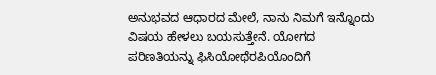ಅನುಭವದ ಆಧಾರದ ಮೇಲೆ, ನಾನು ನಿಮಗೆ ಇನ್ನೊಂದು ವಿಷಯ ಹೇಳಲು ಬಯಸುತ್ತೇನೆ. ಯೋಗದ ಪರಿಣತಿಯನ್ನು ಫಿಸಿಯೋಥೆರಪಿಯೊಂದಿಗೆ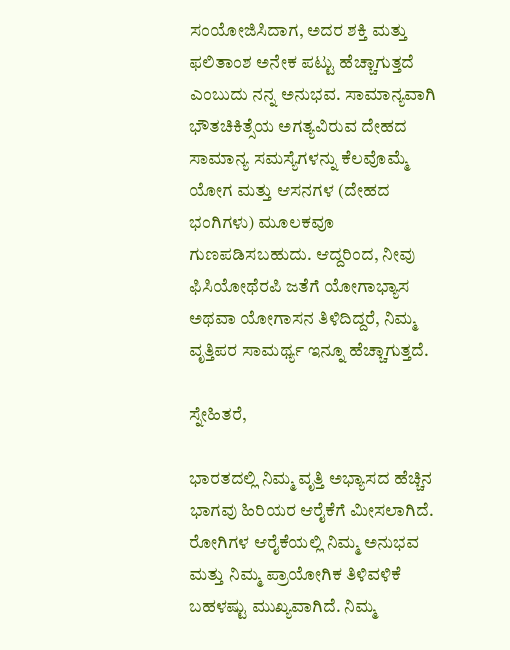ಸಂಯೋಜಿಸಿದಾಗ, ಅದರ ಶಕ್ತಿ ಮತ್ತು ಫಲಿತಾಂಶ ಅನೇಕ ಪಟ್ಟು ಹೆಚ್ಚಾಗುತ್ತದೆ ಎಂಬುದು ನನ್ನ ಅನುಭವ. ಸಾಮಾನ್ಯವಾಗಿ ಭೌತಚಿಕಿತ್ಸೆಯ ಅಗತ್ಯವಿರುವ ದೇಹದ ಸಾಮಾನ್ಯ ಸಮಸ್ಯೆಗಳನ್ನು ಕೆಲವೊಮ್ಮೆ ಯೋಗ ಮತ್ತು ಆಸನಗಳ (ದೇಹದ ಭಂಗಿಗಳು) ಮೂಲಕವೂ ಗುಣಪಡಿಸಬಹುದು. ಆದ್ದರಿಂದ, ನೀವು ಫಿಸಿಯೋಥೆರಪಿ ಜತೆಗೆ ಯೋಗಾಭ್ಯಾಸ ಅಥವಾ ಯೋಗಾಸನ ತಿಳಿದಿದ್ದರೆ, ನಿಮ್ಮ ವೃತ್ತಿಪರ ಸಾಮರ್ಥ್ಯ ಇನ್ನೂ ಹೆಚ್ಚಾಗುತ್ತದೆ.

ಸ್ನೇಹಿತರೆ,

ಭಾರತದಲ್ಲಿ ನಿಮ್ಮ ವೃತ್ತಿ ಅಭ್ಯಾಸದ ಹೆಚ್ಚಿನ ಭಾಗವು ಹಿರಿಯರ ಆರೈಕೆಗೆ ಮೀಸಲಾಗಿದೆ. ರೋಗಿಗಳ ಆರೈಕೆಯಲ್ಲಿ ನಿಮ್ಮ ಅನುಭವ ಮತ್ತು ನಿಮ್ಮ ಪ್ರಾಯೋಗಿಕ ತಿಳಿವಳಿಕೆ ಬಹಳಷ್ಟು ಮುಖ್ಯವಾಗಿದೆ. ನಿಮ್ಮ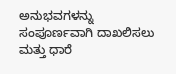ಅನುಭವಗಳನ್ನು ಸಂಪೂರ್ಣವಾಗಿ ದಾಖಲಿಸಲು ಮತ್ತು ಧಾರೆ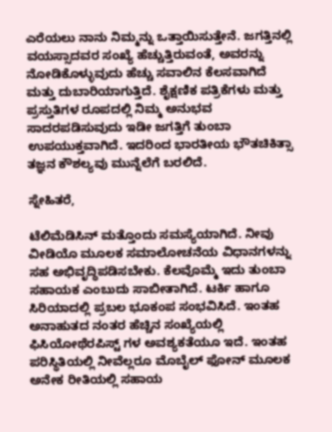ಎರೆಯಲು ನಾನು ನಿಮ್ಮನ್ನು ಒತ್ತಾಯಿಸುತ್ತೇನೆ. ಜಗತ್ತಿನಲ್ಲಿ ವಯಸ್ಸಾದವರ ಸಂಖ್ಯೆ ಹೆಚ್ಚುತ್ತಿರುವಂತೆ, ಅವರನ್ನು ನೋಡಿಕೊಳ್ಳುವುದು ಹೆಚ್ಚು ಸವಾಲಿನ ಕೆಲಸವಾಗಿದೆ ಮತ್ತು ದುಬಾರಿಯಾಗುತ್ತಿದೆ. ಶೈಕ್ಷಣಿಕ ಪತ್ರಿಕೆಗಳು ಮತ್ತು ಪ್ರಸ್ತುತಿಗಳ ರೂಪದಲ್ಲಿ ನಿಮ್ಮ ಅನುಭವ ಸಾದರಪಡಿಸುವುದು ಇಡೀ ಜಗತ್ತಿಗೆ ತುಂಬಾ ಉಪಯುಕ್ತವಾಗಿದೆ. ಇದರಿಂದ ಭಾರತೀಯ ಭೌತಚಿಕಿತ್ಸಾ ತಜ್ಞನ ಕೌಶಲ್ಯವು ಮುನ್ನೆಲೆಗೆ ಬರಲಿದೆ.

ಸ್ನೇಹಿತರೆ,

ಟೆಲಿಮೆಡಿಸಿನ್ ಮತ್ತೊಂದು ಸಮಸ್ಯೆಯಾಗಿದೆ. ನೀವು ವೀಡಿಯೊ ಮೂಲಕ ಸಮಾಲೋಚನೆಯ ವಿಧಾನಗಳನ್ನು ಸಹ ಅಭಿವೃದ್ಧಿಪಡಿಸಬೇಕು. ಕೆಲವೊಮ್ಮೆ ಇದು ತುಂಬಾ ಸಹಾಯಕ ಎಂಬುದು ಸಾಬೀತಾಗಿದೆ. ಟರ್ಕಿ ಹಾಗೂ ಸಿರಿಯಾದಲ್ಲಿ ಪ್ರಬಲ ಭೂಕಂಪ ಸಂಭವಿಸಿದೆ. ಇಂತಹ ಅನಾಹುತದ ನಂತರ ಹೆಚ್ಚಿನ ಸಂಖ್ಯೆಯಲ್ಲಿ ಫಿಸಿಯೋಥೆರಪಿಸ್ಟ್ ಗಳ ಅವಶ್ಯಕತೆಯೂ ಇದೆ. ಇಂತಹ ಪರಿಸ್ಥಿತಿಯಲ್ಲಿ ನೀವೆಲ್ಲರೂ ಮೊಬೈಲ್ ಫೋನ್ ಮೂಲಕ ಅನೇಕ ರೀತಿಯಲ್ಲಿ ಸಹಾಯ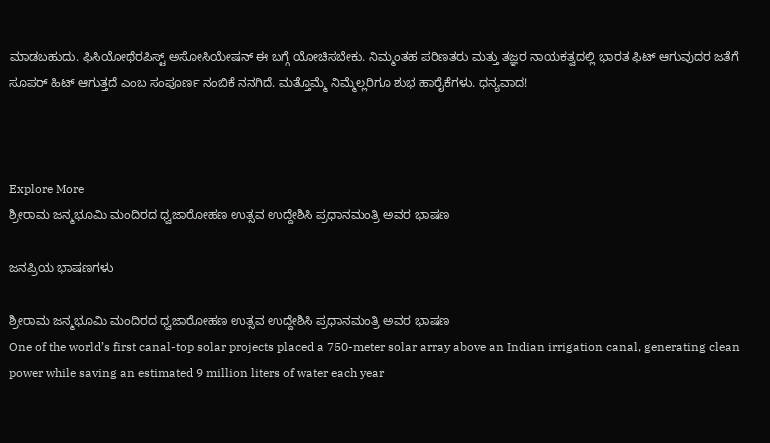ಮಾಡಬಹುದು. ಫಿಸಿಯೋಥೆರಪಿಸ್ಟ್ ಅಸೋಸಿಯೇಷನ್ ಈ ಬಗ್ಗೆ ಯೋಚಿಸಬೇಕು. ನಿಮ್ಮಂತಹ ಪರಿಣತರು ಮತ್ತು ತಜ್ಞರ ನಾಯಕತ್ವದಲ್ಲಿ ಭಾರತ ಫಿಟ್ ಆಗುವುದರ ಜತೆಗೆ ಸೂಪರ್ ಹಿಟ್ ಆಗುತ್ತದೆ ಎಂಬ ಸಂಪೂರ್ಣ ನಂಬಿಕೆ ನನಗಿದೆ. ಮತ್ತೊಮ್ಮೆ ನಿಮ್ಮೆಲ್ಲರಿಗೂ ಶುಭ ಹಾರೈಕೆಗಳು. ಧನ್ಯವಾದ!



Explore More
ಶ್ರೀರಾಮ ಜನ್ಮಭೂಮಿ ಮಂದಿರದ ಧ್ವಜಾರೋಹಣ ಉತ್ಸವ ಉದ್ದೇಶಿಸಿ ಪ್ರಧಾನಮಂತ್ರಿ ಅವರ ಭಾಷಣ

ಜನಪ್ರಿಯ ಭಾಷಣಗಳು

ಶ್ರೀರಾಮ ಜನ್ಮಭೂಮಿ ಮಂದಿರದ ಧ್ವಜಾರೋಹಣ ಉತ್ಸವ ಉದ್ದೇಶಿಸಿ ಪ್ರಧಾನಮಂತ್ರಿ ಅವರ ಭಾಷಣ
One of the world’s first canal-top solar projects placed a 750-meter solar array above an Indian irrigation canal, generating clean power while saving an estimated 9 million liters of water each year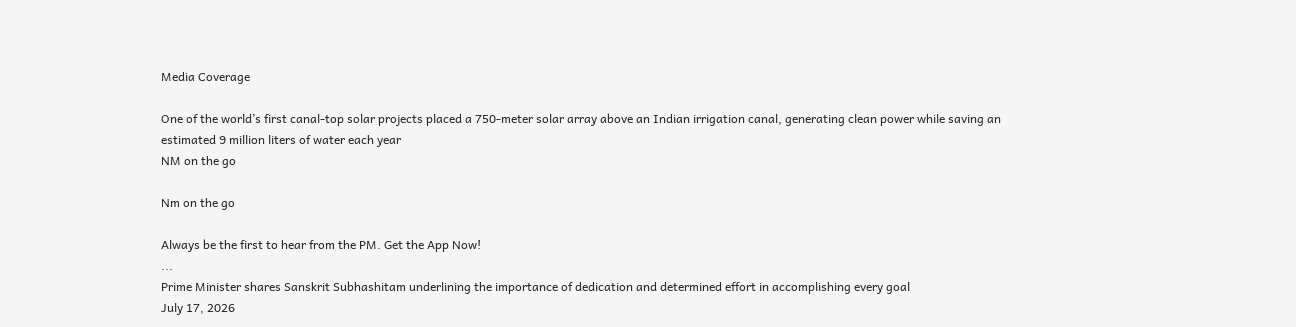Media Coverage

One of the world’s first canal-top solar projects placed a 750-meter solar array above an Indian irrigation canal, generating clean power while saving an estimated 9 million liters of water each year
NM on the go

Nm on the go

Always be the first to hear from the PM. Get the App Now!
...
Prime Minister shares Sanskrit Subhashitam underlining the importance of dedication and determined effort in accomplishing every goal
July 17, 2026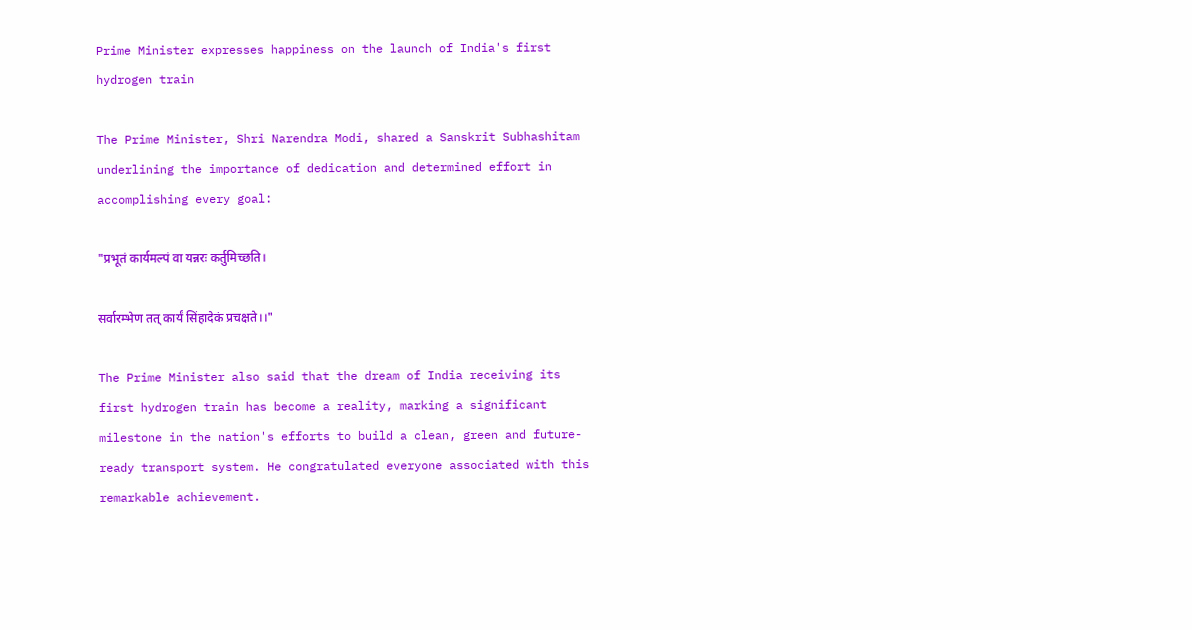Prime Minister expresses happiness on the launch of India's first hydrogen train

The Prime Minister, Shri Narendra Modi, shared a Sanskrit Subhashitam underlining the importance of dedication and determined effort in accomplishing every goal:

"प्रभूतं कार्यमल्पं वा यन्नरः कर्तुमिच्छति।

सर्वारम्भेण तत् कार्यं सिंहादेकं प्रचक्षते।।"

The Prime Minister also said that the dream of India receiving its first hydrogen train has become a reality, marking a significant milestone in the nation's efforts to build a clean, green and future-ready transport system. He congratulated everyone associated with this remarkable achievement.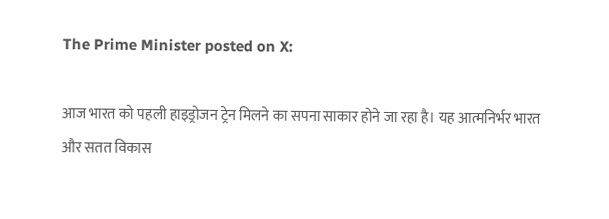The Prime Minister posted on X:

आज भारत को पहली हाइड्रोजन ट्रेन मिलने का सपना साकार होने जा रहा है। यह आत्मनिर्भर भारत और सतत विकास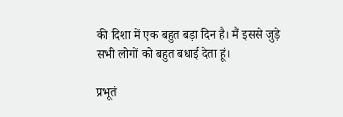की दिशा में एक बहुत बड़ा दिन है। मैं इससे जुड़े सभी लोगों को बहुत बधाई देता हूं।

प्रभूतं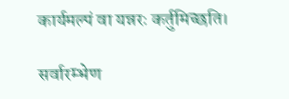कार्यमल्पं वा यन्नरः कर्तुमिच्छति।

सर्वारम्भेण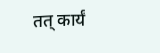तत् कार्यं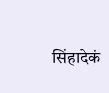सिंहादेकं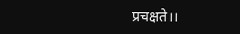प्रचक्षते।।